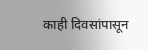काही दिवसांपासून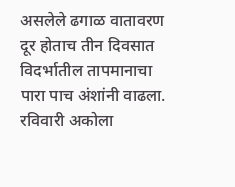असलेले ढगाळ वातावरण दूर होताच तीन दिवसात विदर्भातील तापमानाचा पारा पाच अंशांनी वाढला. रविवारी अकोला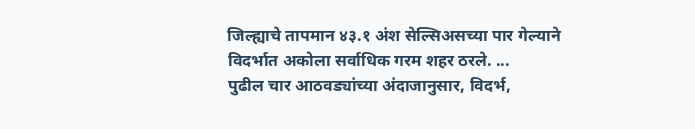जिल्ह्याचे तापमान ४३.१ अंश सेल्सिअसच्या पार गेल्याने विदर्भात अकोला सर्वाधिक गरम शहर ठरले. ...
पुढील चार आठवड्यांच्या अंदाजानुसार, विदर्भ,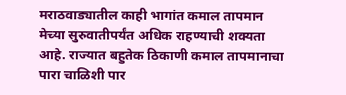मराठवाड्यातील काही भागांत कमाल तापमान मेच्या सुरुवातीपर्यंत अधिक राहण्याची शक्यता आहे. राज्यात बहुतेक ठिकाणी कमाल तापमानाचा पारा चाळिशी पार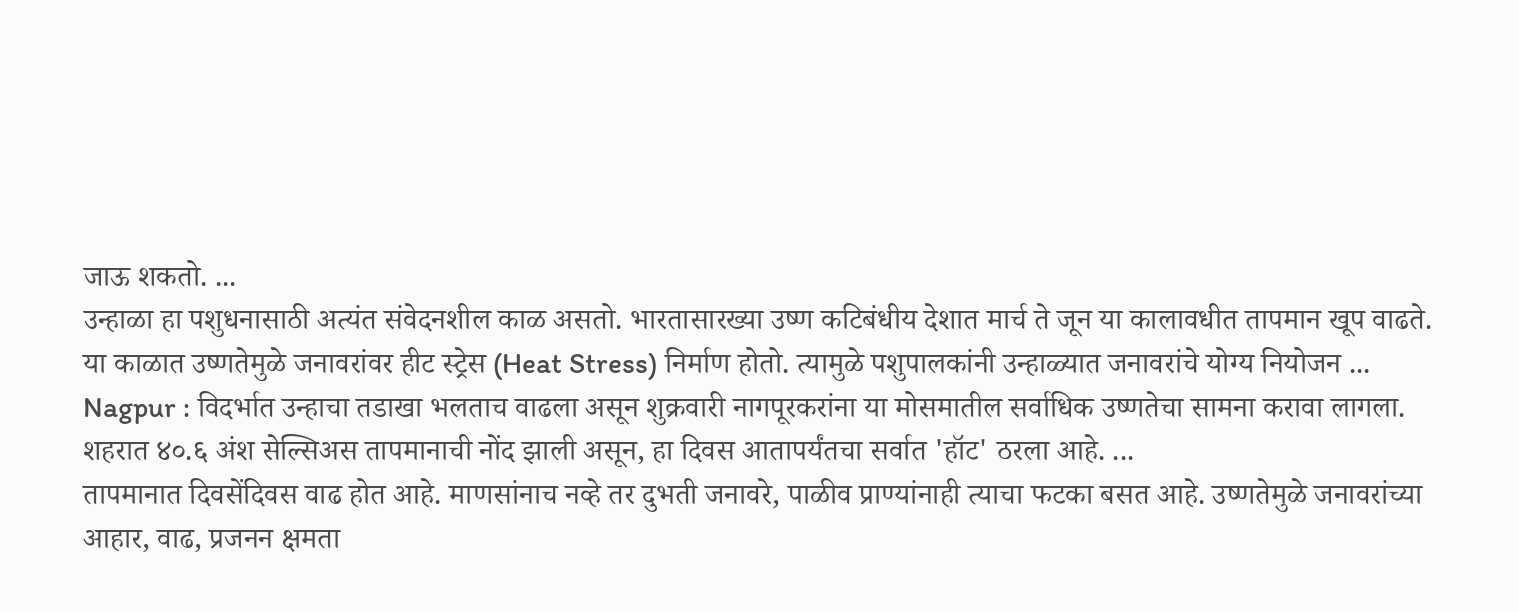जाऊ शकतो. ...
उन्हाळा हा पशुधनासाठी अत्यंत संवेदनशील काळ असतो. भारतासारख्या उष्ण कटिबंधीय देशात मार्च ते जून या कालावधीत तापमान खूप वाढते. या काळात उष्णतेमुळे जनावरांवर हीट स्ट्रेस (Heat Stress) निर्माण होतो. त्यामुळे पशुपालकांनी उन्हाळ्यात जनावरांचे योग्य नियोजन ...
Nagpur : विदर्भात उन्हाचा तडाखा भलताच वाढला असून शुक्रवारी नागपूरकरांना या मोसमातील सर्वाधिक उष्णतेचा सामना करावा लागला. शहरात ४०.६ अंश सेल्सिअस तापमानाची नोंद झाली असून, हा दिवस आतापर्यंतचा सर्वात 'हॉट' ठरला आहे. ...
तापमानात दिवसेंदिवस वाढ होत आहे. माणसांनाच नव्हे तर दुभती जनावरे, पाळीव प्राण्यांनाही त्याचा फटका बसत आहे. उष्णतेमुळे जनावरांच्या आहार, वाढ, प्रजनन क्षमता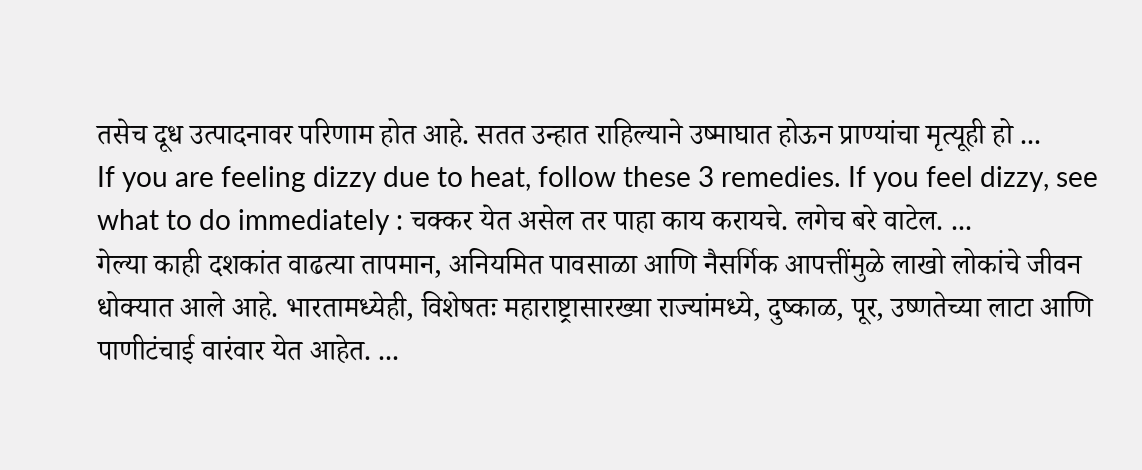तसेच दूध उत्पादनावर परिणाम होत आहे. सतत उन्हात राहिल्याने उष्माघात होऊन प्राण्यांचा मृत्यूही हो ...
If you are feeling dizzy due to heat, follow these 3 remedies. If you feel dizzy, see what to do immediately : चक्कर येत असेल तर पाहा काय करायचे. लगेच बरे वाटेल. ...
गेल्या काही दशकांत वाढत्या तापमान, अनियमित पावसाळा आणि नैसर्गिक आपत्तींमुळे लाखो लोकांचे जीवन धोक्यात आले आहे. भारतामध्येही, विशेषतः महाराष्ट्रासारख्या राज्यांमध्ये, दुष्काळ, पूर, उष्णतेच्या लाटा आणि पाणीटंचाई वारंवार येत आहेत. ...